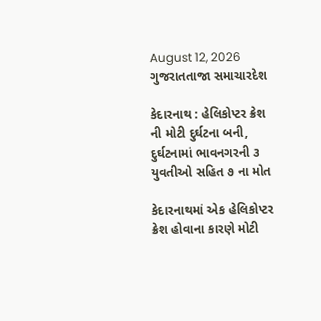August 12, 2026
ગુજરાતતાજા સમાચારદેશ

કેદારનાથ : હેલિકોપ્‍ટર ક્રેશ ની મોટી દુર્ઘટના બની, દુર્ઘટનામાં ભાવનગરની ૩ યુવતીઓ સહિત ૭ ના મોત

કેદારનાથમાં એક હેલિકોપ્‍ટર ક્રેશ હોવાના કારણે મોટી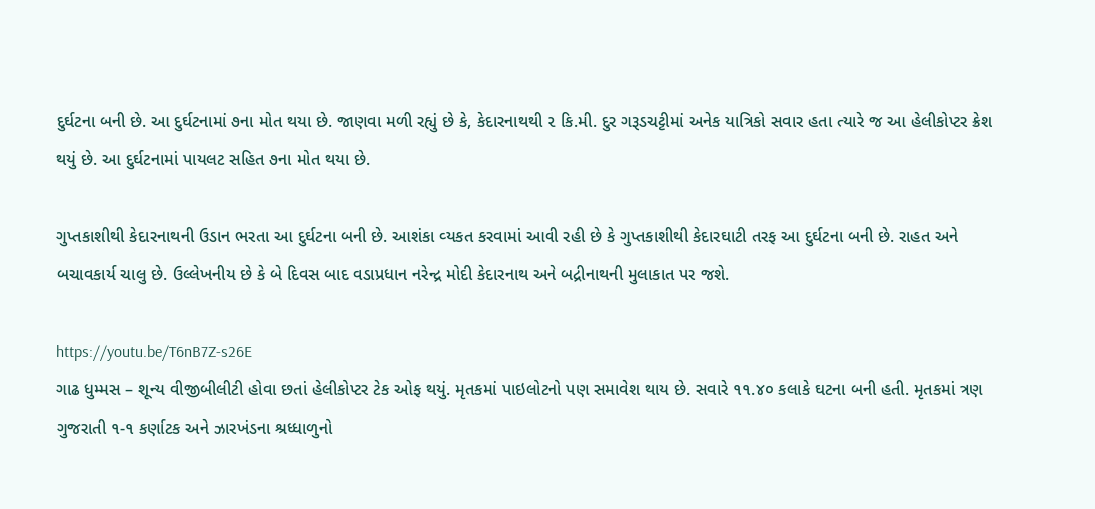દુર્ઘટના બની છે. આ દુર્ઘટનામાં ૭ના મોત થયા છે. જાણવા મળી રહ્યું છે કે, કેદારનાથથી ૨ કિ.મી. દુર ગરૂડચટ્ટીમાં અનેક યાત્રિકો સવાર હતા ત્‍યારે જ આ હેલીકોપ્‍ટર ક્રેશ થયું છે. આ દુર્ઘટનામાં પાયલટ સહિત ૭ના મોત થયા છે.

ગુપ્‍તકાશીથી કેદારનાથની ઉડાન ભરતા આ દુર્ઘટના બની છે. આશંકા વ્‍યકત કરવામાં આવી રહી છે કે ગુપ્‍તકાશીથી કેદારઘાટી તરફ આ દુર્ઘટના બની છે. રાહત અને બચાવકાર્ય ચાલુ છે. ઉલ્લેખનીય છે કે બે દિવસ બાદ વડાપ્રધાન નરેન્‍દ્ર મોદી કેદારનાથ અને બદ્રીનાથની મુલાકાત પર જશે.

https://youtu.be/T6nB7Z-s26E
ગાઢ ધુમ્‍મસ – શૂન્‍ય વીજીબીલીટી હોવા છતાં હેલીકોપ્‍ટર ટેક ઓફ થયું. મૃતકમાં પાઇલોટનો પણ સમાવેશ થાય છે. સવારે ૧૧.૪૦ કલાકે ઘટના બની હતી. મૃતકમાં ત્રણ ગુજરાતી ૧-૧ કર્ણાટક અને ઝારખંડના શ્રધ્‍ધાળુનો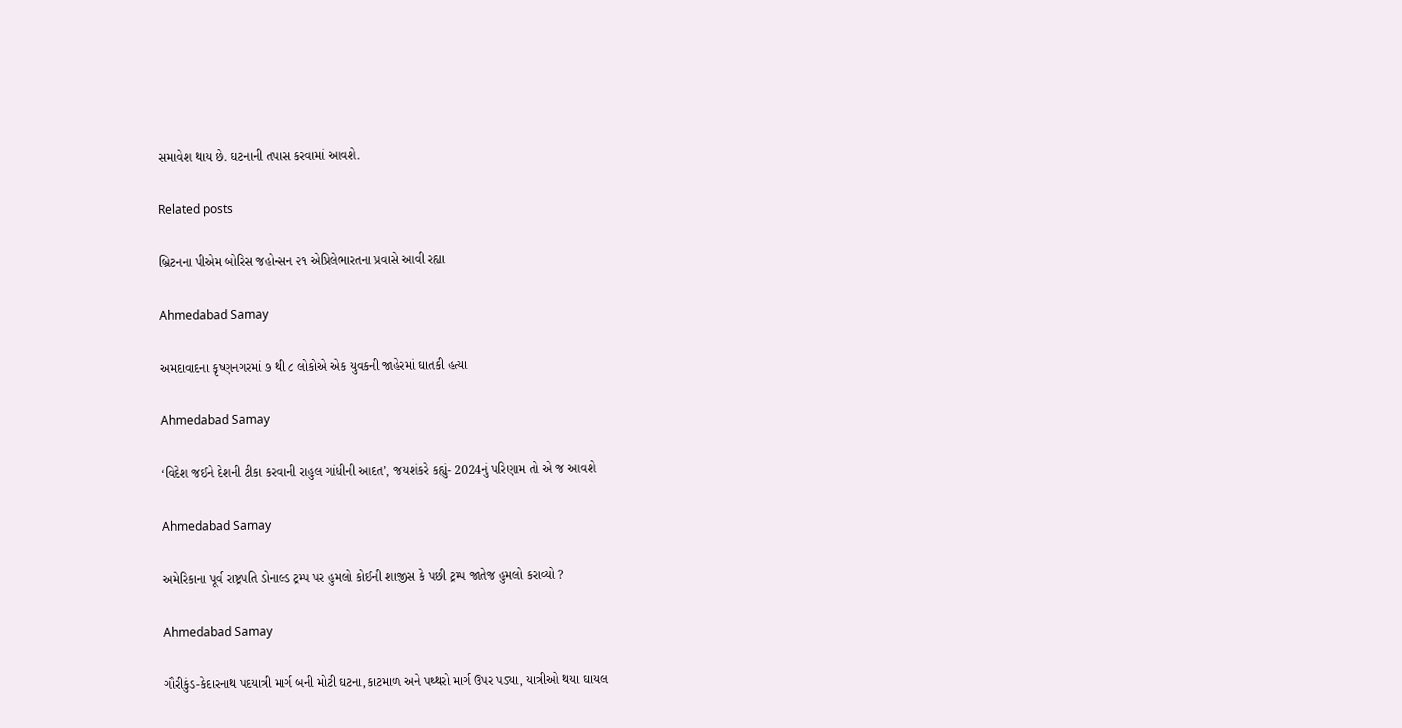સમાવેશ થાય છે. ઘટનાની તપાસ કરવામાં આવશે.

Related posts

બ્રિટનના પીએમ બોરિસ જહોન્‍સન ૨૧ એપ્રિલેભારતના પ્રવાસે આવી રહ્યા

Ahmedabad Samay

અમદાવાદના કૃષ્ણનગરમાં ૭ થી ૮ લોકોએ એક યુવકની જાહેરમાં ઘાતકી હત્યા

Ahmedabad Samay

‘વિદેશ જઈને દેશની ટીકા કરવાની રાહુલ ગાંધીની આદત’, જયશંકરે કહ્યું- 2024નું પરિણામ તો એ જ આવશે

Ahmedabad Samay

અમેરિકાના પૂર્વ રાષ્ટ્રપતિ ડોનાલ્ડ ટ્રમ્પ પર હુમલો કોઈની શાજીસ કે પછી ટ્રમ્પ જાતેજ હુમલો કરાવ્યો ?

Ahmedabad Samay

ગૌરીકુંડ-કેદારનાથ પદયાત્રી માર્ગ બની મોટી ઘટના,કાટમાળ અને પથ્થરો માર્ગ ઉપર પડ્યા, યાત્રીઓ થયા ઘાયલ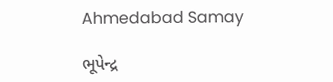Ahmedabad Samay

ભૂપેન્‍દ્ર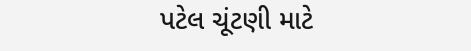પટેલ ચૂંટણી માટે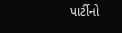પાર્ટીનો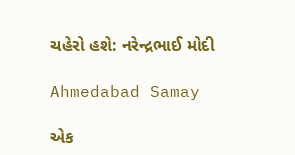ચહેરો હશે: નરેન્દ્રભાઈ મોદી

Ahmedabad Samay

એક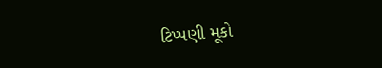ટિપ્પણી મૂકો